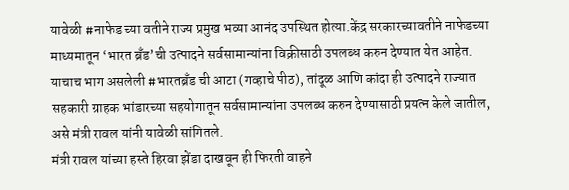यावेळी #नाफेड च्या वतीने राज्य प्रमुख भव्या आनंद उपस्थित होत्या.केंद्र सरकारच्यावतीने नाफेडच्या माध्यमातून ‘भारत ब्रँड’ची उत्पादने सर्वसामान्यांना विक्रीसाठी उपलब्ध करुन देण्यात येत आहेत. याचाच भाग असलेली #भारतब्रँड ची आटा (गव्हाचे पीठ), तांदूळ आणि कांदा ही उत्पादने राज्यात सहकारी ग्राहक भांडारच्या सहयोगातून सर्वसामान्यांना उपलब्ध करुन देण्यासाठी प्रयत्न केले जातील, असे मंत्री रावल यांनी यावेळी सांगितले.
मंत्री रावल यांच्या हस्ते हिरवा झेंडा दाखवून ही फिरती वाहने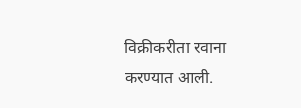विक्रीकरीता रवाना करण्यात आली.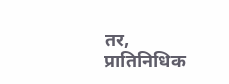तर, प्रातिनिधिक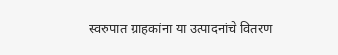स्वरुपात ग्राहकांना या उत्पादनांचे वितरण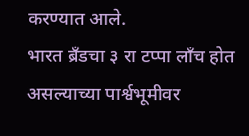करण्यात आले.
भारत ब्रँडचा ३ रा टप्पा लाँच होत असल्याच्या पार्श्वभूमीवर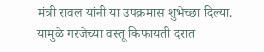मंत्री रावल यांनी या उपक्रमास शुभेच्छा दिल्या. यामुळे गरजेच्या वस्तू किफायती दरात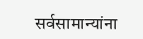सर्वसामान्यांना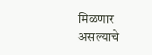मिळणार असल्याचे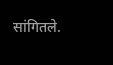सांगितले.